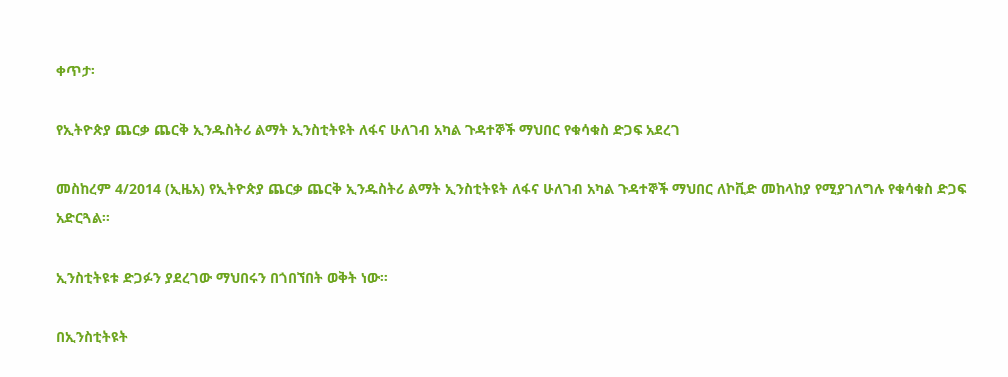ቀጥታ፡

የኢትዮጵያ ጨርቃ ጨርቅ ኢንዱስትሪ ልማት ኢንስቲትዩት ለፋና ሁለገብ አካል ጉዳተኞች ማህበር የቁሳቁስ ድጋፍ አደረገ

መስከረም 4/2014 (ኢዜአ) የኢትዮጵያ ጨርቃ ጨርቅ ኢንዱስትሪ ልማት ኢንስቲትዩት ለፋና ሁለገብ አካል ጉዳተኞች ማህበር ለኮቪድ መከላከያ የሚያገለግሉ የቁሳቁስ ድጋፍ አድርጓል፡፡

ኢንስቲትዩቱ ድጋፉን ያደረገው ማህበሩን በጎበኘበት ወቅት ነው።

በኢንስቲትዩት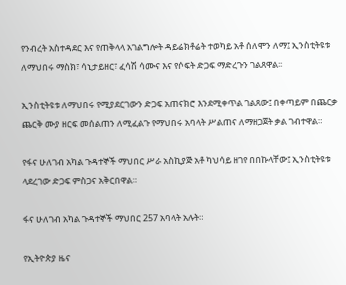የንብረት አስተዳደር እና የጠቅላላ አገልግሎት ዳይሬክቶሬት ተወካይ አቶ ሰለሞን ለማ፤ ኢንስቲትዩቱ ለማህበሩ ማስክ፣ ሳኒታይዘር፣ ፈሳሽ ሳሙና እና የሶፍት ድጋፍ ማድረጉን ገልጸዋል፡፡

ኢንስቲትዩቱ ለማህበሩ የሚያደርገውን ድጋፍ አጠናክሮ እንደሚቀጥል ገልጸው፤ በቀጣይም በጨርቃ ጨርቅ ሙያ ዘርፍ መሰልጠን ለሚፈልጉ የማህበሩ አባላት ሥልጠና ለማዘጋጀት ቃል ገብተዋል።

የፋና ሁለገብ አካል ጉዳተኞች ማህበር ሥራ አስኪያጅ አቶ ካህሳይ ዘገየ በበኩላቸው፤ ኢንስቲትዩቱ ላደረገው ድጋፍ ምስጋና አቅርበዋል።

ፋና ሁለገብ አካል ጉዳተኞች ማህበር 257 አባላት አሉት።

የኢትዮጵያ ዜና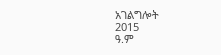አገልግሎት
2015
ዓ.ም